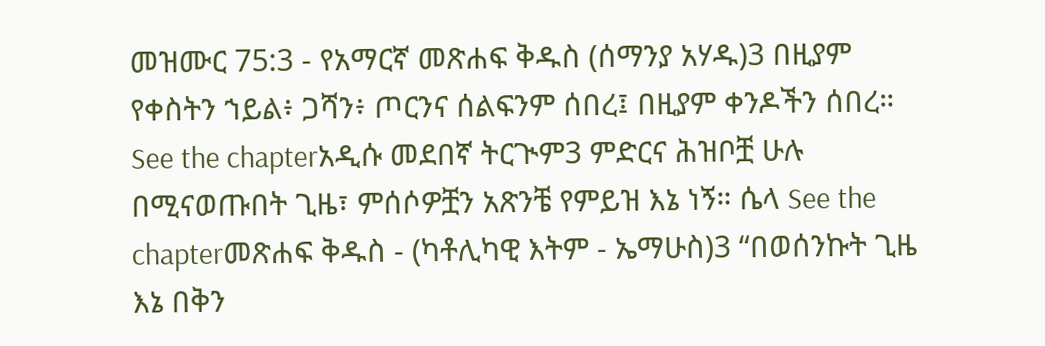መዝሙር 75:3 - የአማርኛ መጽሐፍ ቅዱስ (ሰማንያ አሃዱ)3 በዚያም የቀስትን ኀይል፥ ጋሻን፥ ጦርንና ሰልፍንም ሰበረ፤ በዚያም ቀንዶችን ሰበረ። See the chapterአዲሱ መደበኛ ትርጒም3 ምድርና ሕዝቦቿ ሁሉ በሚናወጡበት ጊዜ፣ ምሰሶዎቿን አጽንቼ የምይዝ እኔ ነኝ። ሴላ See the chapterመጽሐፍ ቅዱስ - (ካቶሊካዊ እትም - ኤማሁስ)3 “በወሰንኩት ጊዜ እኔ በቅን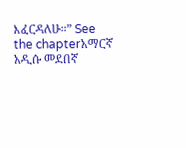እፈርዳለሁ።” See the chapterአማርኛ አዲሱ መደበኛ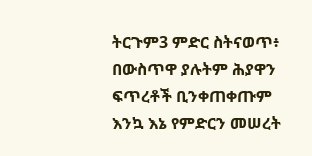ትርጉም3 ምድር ስትናወጥ፥ በውስጥዋ ያሉትም ሕያዋን ፍጥረቶች ቢንቀጠቀጡም እንኳ እኔ የምድርን መሠረት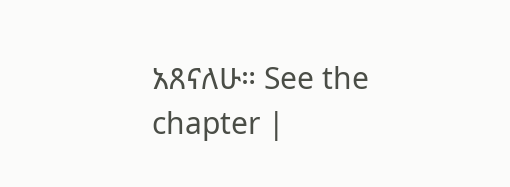አጸናለሁ። See the chapter |